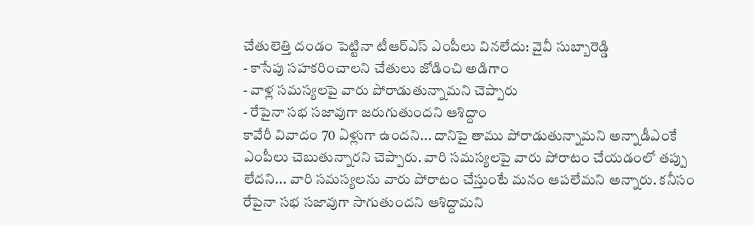చేతులెత్తి దండం పెట్టినా టీఆర్ఎస్ ఎంపీలు వినలేదు: వైవీ సుబ్బారెడ్డి
- కాసేపు సహకరించాలని చేతులు జోడించి అడిగాం
- వాళ్ల సమస్యలపై వారు పోరాడుతున్నామని చెప్పారు
- రేపైనా సభ సజావుగా జరుగుతుందని ఆశిద్దాం
కావేరీ వివాదం 70 ఏళ్లుగా ఉందని... దానిపై తాము పోరాడుతున్నామని అన్నాడీఎంకే ఎంపీలు చెబుతున్నారని చెప్పారు. వారి సమస్యలపై వారు పోరాటం చేయడంలో తప్పు లేదని... వారి సమస్యలను వారు పోరాటం చేస్తుంటే మనం ఆపలేమని అన్నారు. కనీసం రేపైనా సభ సజావుగా సాగుతుందని ఆశిద్దామని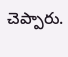చెప్పారు.